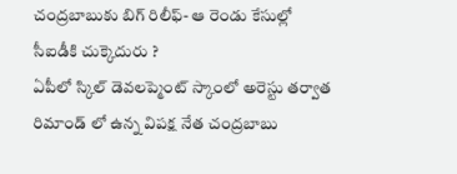చంద్రబాబుకు బిగ్ రిలీఫ్- ఆ రెండు కేసుల్లో సీఐడీకి చుక్కెదురు ?
ఏపీలో స్కిల్ డెవలప్మెంట్ స్కాంలో అరెస్టు తర్వాత రిమాండ్ లో ఉన్న విపక్ష నేత చంద్రబాబు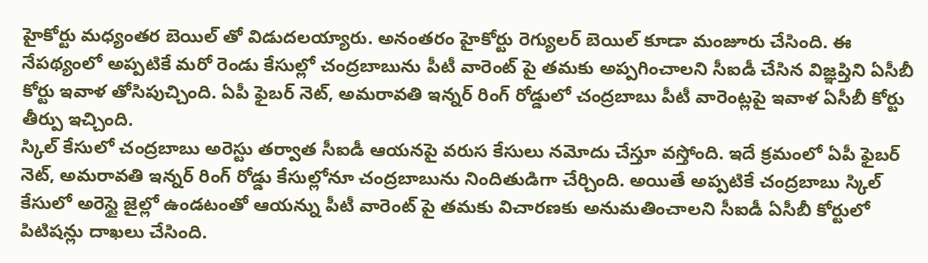హైకోర్టు మధ్యంతర బెయిల్ తో విడుదలయ్యారు. అనంతరం హైకోర్టు రెగ్యులర్ బెయిల్ కూడా మంజూరు చేసింది. ఈ నేపథ్యంలో అప్పటికే మరో రెండు కేసుల్లో చంద్రబాబును పీటీ వారెంట్ పై తమకు అప్పగించాలని సీఐడీ చేసిన విజ్ఞప్తిని ఏసీబీ కోర్టు ఇవాళ తోసిపుచ్చింది. ఏపీ ఫైబర్ నెట్, అమరావతి ఇన్నర్ రింగ్ రోడ్డులో చంద్రబాబు పీటీ వారెంట్లపై ఇవాళ ఏసీబీ కోర్టు తీర్పు ఇచ్చింది.
స్కిల్ కేసులో చంద్రబాబు అరెస్టు తర్వాత సీఐడీ ఆయనపై వరుస కేసులు నమోదు చేస్తూ వస్తోంది. ఇదే క్రమంలో ఏపీ ఫైబర్ నెట్, అమరావతి ఇన్నర్ రింగ్ రోడ్డు కేసుల్లోనూ చంద్రబాబును నిందితుడిగా చేర్చింది. అయితే అప్పటికే చంద్రబాబు స్కిల్ కేసులో అరెస్టై జైల్లో ఉండటంతో ఆయన్ను పీటీ వారెంట్ పై తమకు విచారణకు అనుమతించాలని సీఐడీ ఏసీబీ కోర్టులో పిటిషన్లు దాఖలు చేసింది.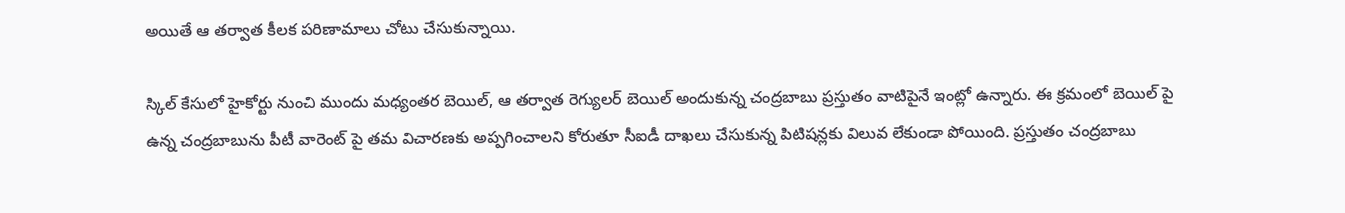అయితే ఆ తర్వాత కీలక పరిణామాలు చోటు చేసుకున్నాయి.

స్కిల్ కేసులో హైకోర్టు నుంచి ముందు మధ్యంతర బెయిల్, ఆ తర్వాత రెగ్యులర్ బెయిల్ అందుకున్న చంద్రబాబు ప్రస్తుతం వాటిపైనే ఇంట్లో ఉన్నారు. ఈ క్రమంలో బెయిల్ పై ఉన్న చంద్రబాబును పీటీ వారెంట్ పై తమ విచారణకు అప్పగించాలని కోరుతూ సీఐడీ దాఖలు చేసుకున్న పిటిషన్లకు విలువ లేకుండా పోయింది. ప్రస్తుతం చంద్రబాబు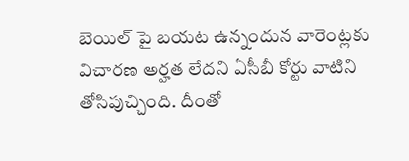బెయిల్ పై బయట ఉన్నందున వారెంట్లకు విచారణ అర్హత లేదని ఏసీబీ కోర్టు వాటిని తోసిపుచ్చింది. దీంతో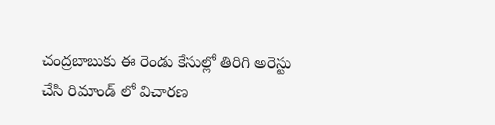చంద్రబాబుకు ఈ రెండు కేసుల్లో తిరిగి అరెస్టు చేసి రిమాండ్ లో విచారణ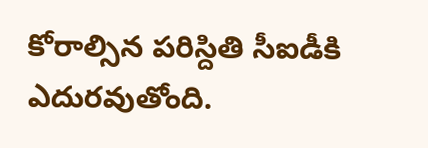కోరాల్సిన పరిస్దితి సీఐడీకి ఎదురవుతోంది.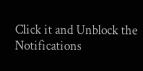Click it and Unblock the Notifications